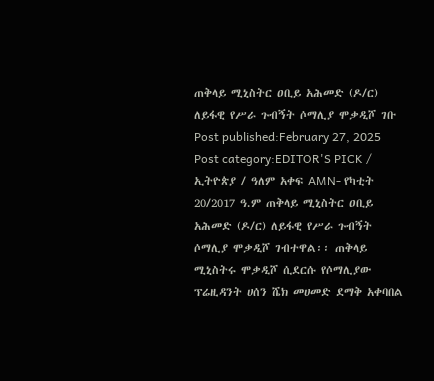ጠቅላይ ሚኒስትር ዐቢይ አሕመድ (ዶ/ር) ለይፋዊ የሥራ ጉብኝት ሶማሊያ ሞቃዲሾ ገቡ Post published:February 27, 2025 Post category:EDITOR'S PICK / ኢትዮጵያ / ዓለም አቀፍ AMN- የካቲት 20/2017 ዓ.ም ጠቅላይ ሚኒስትር ዐቢይ አሕመድ (ዶ/ር) ለይፋዊ የሥራ ጉብኝት ሶማሊያ ሞቃዲሾ ገብተዋል፡፡ ጠቅላይ ሚኒስትሩ ሞቃዲሾ ሲደርሱ የሶማሊያው ፕሬዚዳንት ሀሰን ሼክ መሀመድ ደማቅ አቀባበል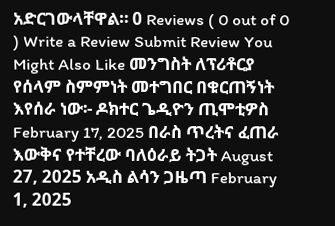አድርገውላቸዋል። 0 Reviews ( 0 out of 0 ) Write a Review Submit Review You Might Also Like መንግስት ለፕሪቶርያ የሰላም ስምምነት መተግበር በቁርጠኝነት እየሰራ ነው፡- ዶክተር ጌዲዮን ጢሞቲዎስ February 17, 2025 በራስ ጥረትና ፈጠራ እውቅና የተቸረው ባለዕራይ ትጋት August 27, 2025 አዲስ ልሳን ጋዜጣ February 1, 2025